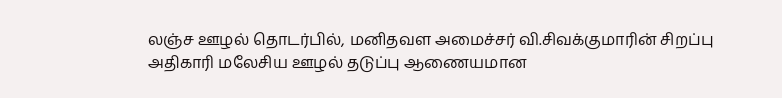லஞ்ச ஊழல் தொடர்பில், மனிதவள அமைச்சர் வி.சிவக்குமாரின் சிறப்பு அதிகாரி மலேசிய ஊழல் தடுப்பு ஆணையமான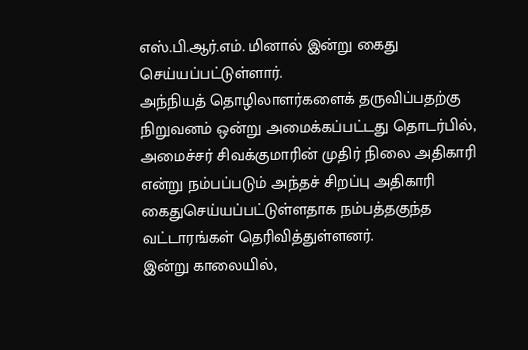எஸ்.பி.ஆர்.எம். மினால் இன்று கைது செய்யப்பட்டுள்ளார்.
அந்நியத் தொழிலாளர்களைக் தருவிப்பதற்கு நிறுவனம் ஒன்று அமைக்கப்பட்டது தொடர்பில், அமைச்சர் சிவக்குமாரின் முதிர் நிலை அதிகாரி என்று நம்பப்படும் அந்தச் சிறப்பு அதிகாரி கைதுசெய்யப்பட்டுள்ளதாக நம்பத்தகுந்த வட்டாரங்கள் தெரிவித்துள்ளனர்.
இன்று காலையில்,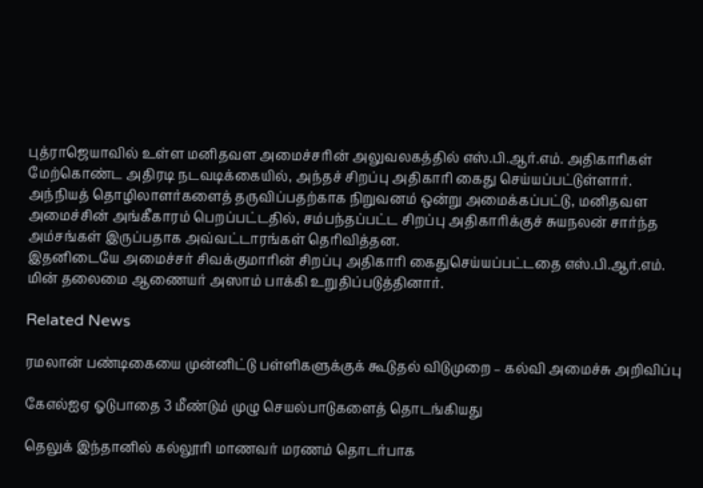புத்ராஜெயாவில் உள்ள மனிதவள அமைச்சரின் அலுவலகத்தில் எஸ்.பி.ஆர்.எம். அதிகாரிகள் மேற்கொண்ட அதிரடி நடவடிக்கையில், அந்தச் சிறப்பு அதிகாரி கைது செய்யப்பட்டுள்ளார்.
அந்நியத் தொழிலாளர்களைத் தருவிப்பதற்காக நிறுவனம் ஒன்று அமைக்கப்பட்டு, மனிதவள அமைச்சின் அங்கீகாரம் பெறப்பட்டதில், சம்பந்தப்பட்ட சிறப்பு அதிகாரிக்குச் சுயநலன் சார்ந்த அம்சங்கள் இருப்பதாக அவ்வட்டாரங்கள் தெரிவித்தன.
இதனிடையே அமைச்சர் சிவக்குமாரின் சிறப்பு அதிகாரி கைதுசெய்யப்பட்டதை எஸ்.பி.ஆர்.எம். மின் தலைமை ஆணையர் அஸாம் பாக்கி உறுதிப்படுத்தினார்.

Related News

ரமலான் பண்டிகையை முன்னிட்டு பள்ளிகளுக்குக் கூடுதல் விடுமுறை – கல்வி அமைச்சு அறிவிப்பு

கேஎல்ஐஏ ஓடுபாதை 3 மீண்டும் முழு செயல்பாடுகளைத் தொடங்கியது

தெலுக் இந்தானில் கல்லூரி மாணவர் மரணம் தொடர்பாக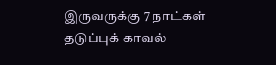இருவருக்கு 7 நாட்கள் தடுப்புக் காவல்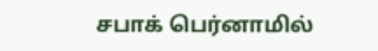சபாக் பெர்னாமில்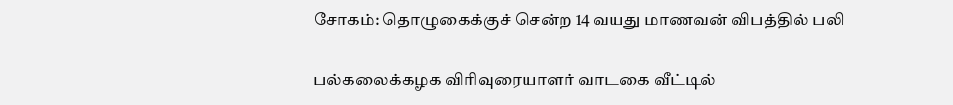சோகம்: தொழுகைக்குச் சென்ற 14 வயது மாணவன் விபத்தில் பலி

பல்கலைக்கழக விரிவுரையாளர் வாடகை வீட்டில்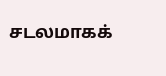சடலமாகக்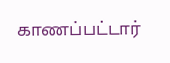காணப்பட்டார்